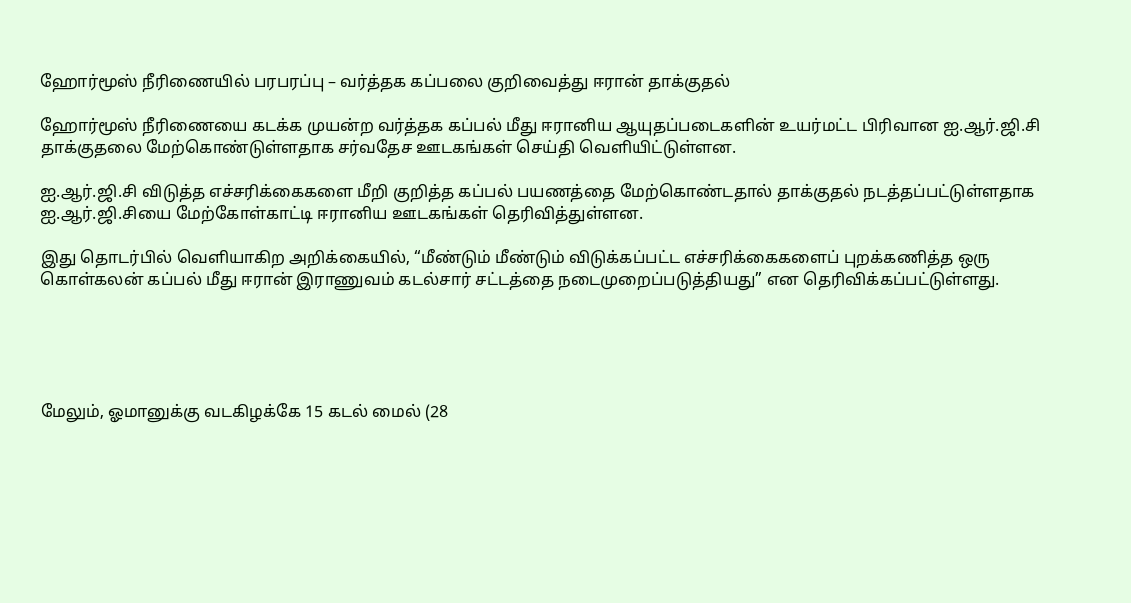ஹோர்மூஸ் நீரிணையில் பரபரப்பு – வர்த்தக கப்பலை குறிவைத்து ஈரான் தாக்குதல்

ஹோர்மூஸ் நீரிணையை கடக்க முயன்ற வர்த்தக கப்பல் மீது ஈரானிய ஆயுதப்படைகளின் உயர்மட்ட பிரிவான ஐ.ஆர்.ஜி.சி தாக்குதலை மேற்கொண்டுள்ளதாக சர்வதேச ஊடகங்கள் செய்தி வெளியிட்டுள்ளன.

ஐ.ஆர்.ஜி.சி விடுத்த எச்சரிக்கைகளை மீறி குறித்த கப்பல் பயணத்தை மேற்கொண்டதால் தாக்குதல் நடத்தப்பட்டுள்ளதாக ஐ.ஆர்.ஜி.சியை மேற்கோள்காட்டி ஈரானிய ஊடகங்கள் தெரிவித்துள்ளன.

இது தொடர்பில் வெளியாகிற அறிக்கையில், “மீண்டும் மீண்டும் விடுக்கப்பட்ட எச்சரிக்கைகளைப் புறக்கணித்த ஒரு கொள்கலன் கப்பல் மீது ஈரான் இராணுவம் கடல்சார் சட்டத்தை நடைமுறைப்படுத்தியது” என தெரிவிக்கப்பட்டுள்ளது.





மேலும், ஓமானுக்கு வடகிழக்கே 15 கடல் மைல் (28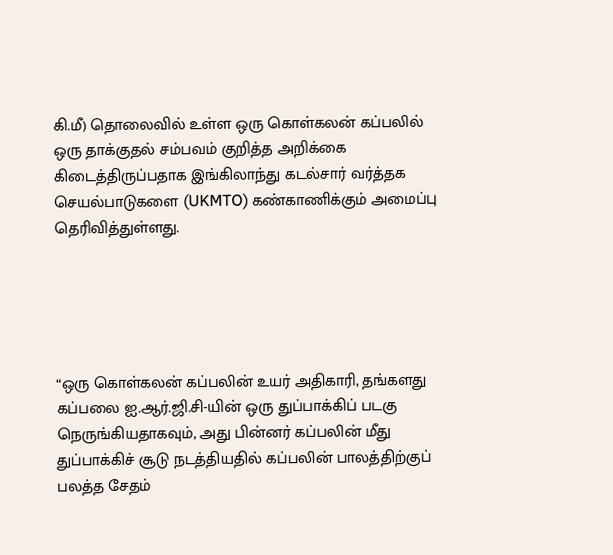கி.மீ) தொலைவில் உள்ள ஒரு கொள்கலன் கப்பலில் ஒரு தாக்குதல் சம்பவம் குறித்த அறிக்கை கிடைத்திருப்பதாக இங்கிலாந்து கடல்சார் வர்த்தக செயல்பாடுகளை (UKMTO) கண்காணிக்கும் அமைப்பு தெரிவித்துள்ளது.





“ஒரு கொள்கலன் கப்பலின் உயர் அதிகாரி, தங்களது கப்பலை ஐ.ஆர்.ஜி.சி-யின் ஒரு துப்பாக்கிப் படகு நெருங்கியதாகவும், அது பின்னர் கப்பலின் மீது துப்பாக்கிச் சூடு நடத்தியதில் கப்பலின் பாலத்திற்குப் பலத்த சேதம்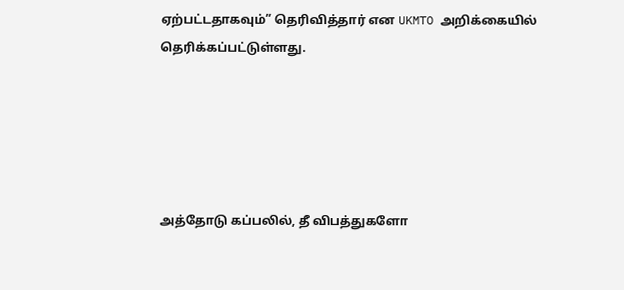ஏற்பட்டதாகவும்” தெரிவித்தார் என UKMTO அறிக்கையில் தெரிக்கப்பட்டுள்ளது.





அத்தோடு கப்பலில், தீ விபத்துகளோ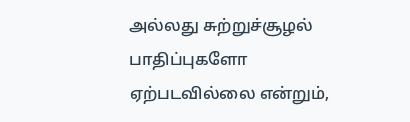அல்லது சுற்றுச்சூழல் பாதிப்புகளோ ஏற்படவில்லை என்றும்,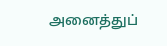அனைத்துப்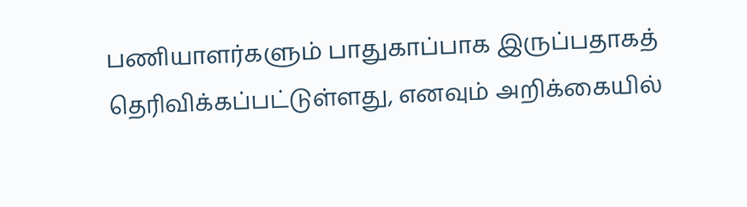பணியாளர்களும் பாதுகாப்பாக இருப்பதாகத் தெரிவிக்கப்பட்டுள்ளது, எனவும் அறிக்கையில்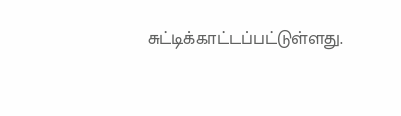சுட்டிக்காட்டப்பட்டுள்ளது.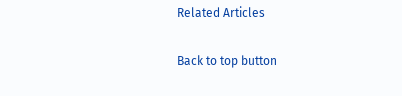Related Articles

Back to top button